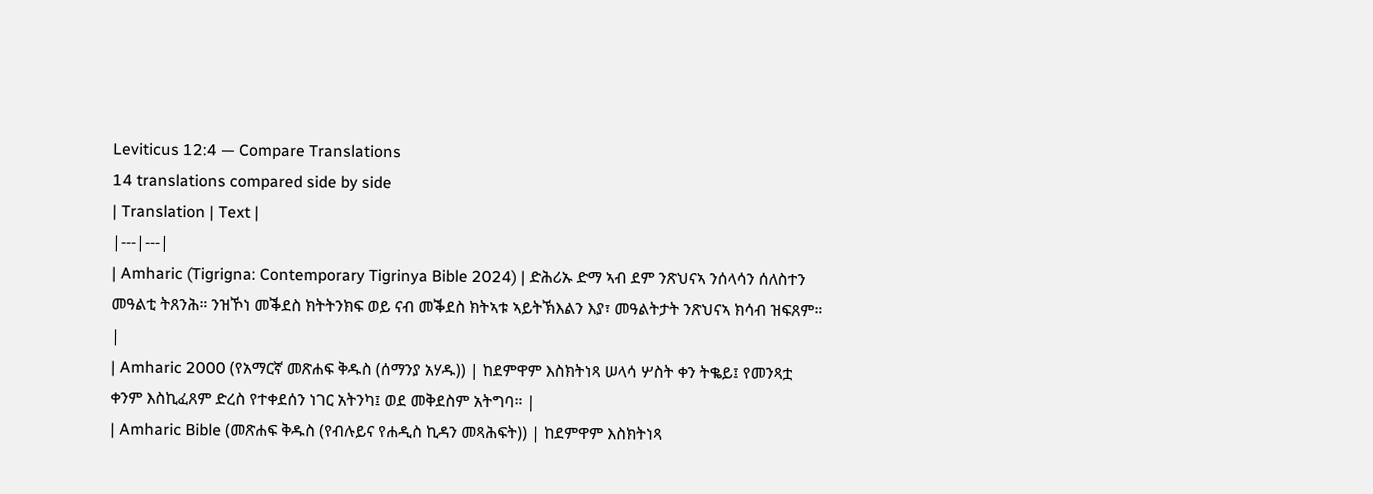Leviticus 12:4 — Compare Translations
14 translations compared side by side
| Translation | Text |
|---|---|
| Amharic (Tigrigna: Contemporary Tigrinya Bible 2024) | ድሕሪኡ ድማ ኣብ ደም ንጽህናኣ ንሰላሳን ሰለስተን መዓልቲ ትጸንሕ። ንዝኾነ መቕደስ ክትትንክፍ ወይ ናብ መቕደስ ክትኣቱ ኣይትኽእልን እያ፣ መዓልትታት ንጽህናኣ ክሳብ ዝፍጸም። |
| Amharic 2000 (የአማርኛ መጽሐፍ ቅዱስ (ሰማንያ አሃዱ)) | ከደምዋም እስክትነጻ ሠላሳ ሦስት ቀን ትቈይ፤ የመንጻቷ ቀንም እስኪፈጸም ድረስ የተቀደሰን ነገር አትንካ፤ ወደ መቅደስም አትግባ። |
| Amharic Bible (መጽሐፍ ቅዱስ (የብሉይና የሐዲስ ኪዳን መጻሕፍት)) | ከደምዋም እስክትነጻ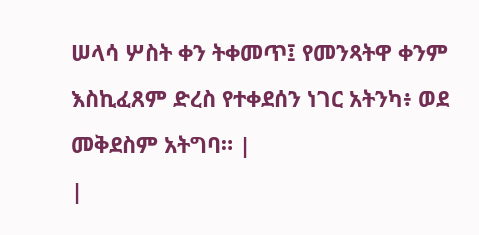ሠላሳ ሦስት ቀን ትቀመጥ፤ የመንጻትዋ ቀንም እስኪፈጸም ድረስ የተቀደሰን ነገር አትንካ፥ ወደ መቅደስም አትግባ። |
|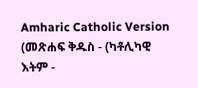Amharic Catholic Version (መጽሐፍ ቅዱስ - (ካቶሊካዊ እትም -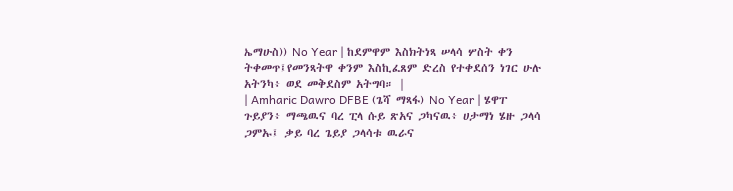ኤማሁስ)) No Year | ከደምዋም እስክትነጻ ሠላሳ ሦስት ቀን ትቀመጥ፤የመንጻትዋ ቀንም እስኪፈጸም ድረስ የተቀደሰን ነገር ሁሉ አትንካ፥ ወደ መቅደስም አትግባ። |
| Amharic Dawro DFBE (ጌሻ ማጻፋ) No Year | ሄዋፐ ጉይያን፥ ማጫዉና ባረ ፒላ ሱይ ጽአና ጋካናዉ፥ ሀታማነ ሄዙ ጋላሳ ጋምኡ፤ ቃይ ባረ ጌይያ ጋላሳቱ ዉራና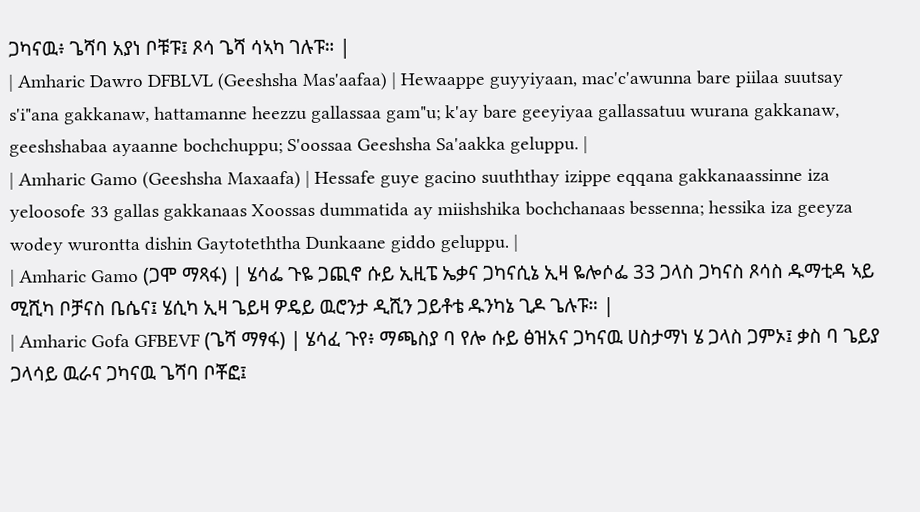ጋካናዉ፥ ጌሻባ አያነ ቦቹፑ፤ ጾሳ ጌሻ ሳኣካ ገሉፑ። |
| Amharic Dawro DFBLVL (Geeshsha Mas'aafaa) | Hewaappe guyyiyaan, mac'c'awunna bare piilaa suutsay s'i"ana gakkanaw, hattamanne heezzu gallassaa gam"u; k'ay bare geeyiyaa gallassatuu wurana gakkanaw, geeshshabaa ayaanne bochchuppu; S'oossaa Geeshsha Sa'aakka geluppu. |
| Amharic Gamo (Geeshsha Maxaafa) | Hessafe guye gacino suuththay izippe eqqana gakkanaassinne iza yeloosofe 33 gallas gakkanaas Xoossas dummatida ay miishshika bochchanaas bessenna; hessika iza geeyza wodey wurontta dishin Gaytoteththa Dunkaane giddo geluppu. |
| Amharic Gamo (ጋሞ ማጻፋ) | ሄሳፌ ጉዬ ጋጪኖ ሱይ ኢዚፔ ኤቃና ጋካናሲኔ ኢዛ ዬሎሶፌ 33 ጋላስ ጋካናስ ጾሳስ ዱማቲዳ ኣይ ሚሺካ ቦቻናስ ቤሴና፤ ሄሲካ ኢዛ ጌይዛ ዎዴይ ዉሮንታ ዲሺን ጋይቶቴ ዱንካኔ ጊዶ ጌሉፑ። |
| Amharic Gofa GFBEVF (ጌሻ ማፃፋ) | ሄሳፈ ጉየ፥ ማጫስያ ባ የሎ ሱይ ፅዝአና ጋካናዉ ሀስታማነ ሄ ጋላስ ጋምኦ፤ ቃስ ባ ጌይያ ጋላሳይ ዉራና ጋካናዉ ጌሻባ ቦቾፎ፤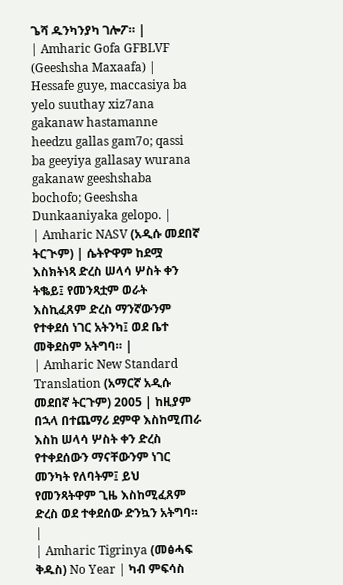ጌሻ ዱንካንያካ ገሎፖ። |
| Amharic Gofa GFBLVF (Geeshsha Maxaafa) | Hessafe guye, maccasiya ba yelo suuthay xiz7ana gakanaw hastamanne heedzu gallas gam7o; qassi ba geeyiya gallasay wurana gakanaw geeshshaba bochofo; Geeshsha Dunkaaniyaka gelopo. |
| Amharic NASV (አዲሱ መደበኛ ትርጒም) | ሴትዮዋም ከደሟ እስክትነጻ ድረስ ሠላሳ ሦስት ቀን ትቈይ፤ የመንጻቷም ወራት እስኪፈጸም ድረስ ማንኛውንም የተቀደሰ ነገር አትንካ፤ ወደ ቤተ መቅደስም አትግባ። |
| Amharic New Standard Translation (አማርኛ አዲሱ መደበኛ ትርጉም) 2005 | ከዚያም በኋላ በተጨማሪ ደምዋ እስከሚጠራ እስከ ሠላሳ ሦስት ቀን ድረስ የተቀደሰውን ማናቸውንም ነገር መንካት የለባትም፤ ይህ የመንጻትዋም ጊዜ እስከሚፈጸም ድረስ ወደ ተቀደሰው ድንኳን አትግባ። |
| Amharic Tigrinya (መፅሓፍ ቅዱስ) No Year | ካብ ምፍሳስ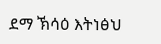ደማ ኽሳዕ እትነፅህ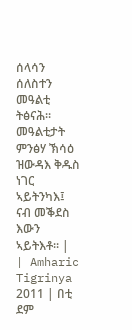ሰላሳን ሰለስተን መዓልቲ ትፅናሕ። መዓልቲታት ምንፅሃ ኽሳዕ ዝውዳእ ቅዱስ ነገር ኣይትንካእ፤ ናብ መቕደስ እውን ኣይትእቶ። |
| Amharic Tigrinya 2011 | በቲ ደም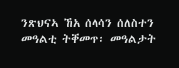ንጽህናኣ ኸአ ሰላሳን ሰለስተን መዓልቲ ትቐመጥ፡ መዓልታት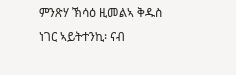ምንጽሃ ኽሳዕ ዚመልኣ ቅዱስ ነገር ኣይትተንኪ፡ ናብ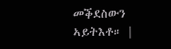መቕደስውን ኣይትእቶ። |